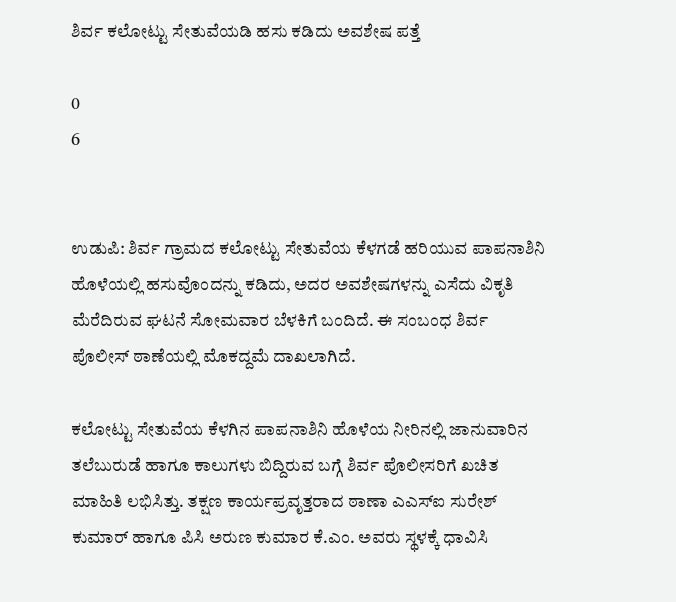ಶಿರ್ವ ಕಲೋಟ್ಟು ಸೇತುವೆಯಡಿ ಹಸು ಕಡಿದು ಅವಶೇಷ ಪತ್ತೆ

0
6


ಉಡುಪಿ: ಶಿರ್ವ ಗ್ರಾಮದ ಕಲೋಟ್ಟು ಸೇತುವೆಯ ಕೆಳಗಡೆ ಹರಿಯುವ ಪಾಪನಾಶಿನಿ ಹೊಳೆಯಲ್ಲಿ ಹಸುವೊಂದನ್ನು ಕಡಿದು, ಅದರ ಅವಶೇಷಗಳನ್ನು ಎಸೆದು ವಿಕೃತಿ ಮೆರೆದಿರುವ ಘಟನೆ ಸೋಮವಾರ ಬೆಳಕಿಗೆ ಬಂದಿದೆ. ಈ ಸಂಬಂಧ ಶಿರ್ವ ಪೊಲೀಸ್ ಠಾಣೆಯಲ್ಲಿ ಮೊಕದ್ದಮೆ ದಾಖಲಾಗಿದೆ.

ಕಲೋಟ್ಟು ಸೇತುವೆಯ ಕೆಳಗಿನ ಪಾಪನಾಶಿನಿ ಹೊಳೆಯ ನೀರಿನಲ್ಲಿ ಜಾನುವಾರಿನ ತಲೆಬುರುಡೆ ಹಾಗೂ ಕಾಲುಗಳು ಬಿದ್ದಿರುವ ಬಗ್ಗೆ ಶಿರ್ವ ಪೊಲೀಸರಿಗೆ ಖಚಿತ ಮಾಹಿತಿ ಲಭಿಸಿತ್ತು. ತಕ್ಷಣ ಕಾರ್ಯಪ್ರವೃತ್ತರಾದ ಠಾಣಾ ಎಎಸ್‌ಐ ಸುರೇಶ್‌ ಕುಮಾರ್‌ ಹಾಗೂ ಪಿಸಿ ಅರುಣ ಕುಮಾರ ಕೆ.ಎಂ. ಅವರು ಸ್ಥಳಕ್ಕೆ ಧಾವಿಸಿ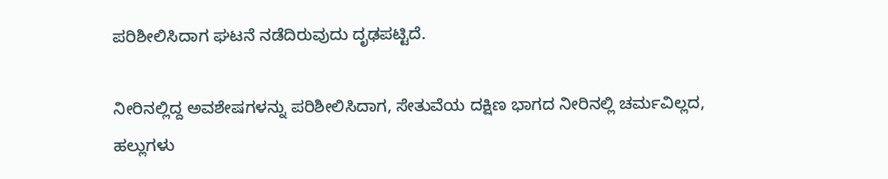ಪರಿಶೀಲಿಸಿದಾಗ ಘಟನೆ ನಡೆದಿರುವುದು ದೃಢಪಟ್ಟಿದೆ.

ನೀರಿನಲ್ಲಿದ್ದ ಅವಶೇಷಗಳನ್ನು ಪರಿಶೀಲಿಸಿದಾಗ, ಸೇತುವೆಯ ದಕ್ಷಿಣ ಭಾಗದ ನೀರಿನಲ್ಲಿ ಚರ್ಮವಿಲ್ಲದ, ಹಲ್ಲುಗಳು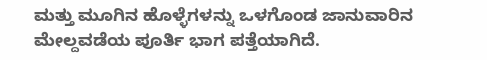ಮತ್ತು ಮೂಗಿನ ಹೊಳ್ಳೆಗಳನ್ನು ಒಳಗೊಂಡ ಜಾನುವಾರಿನ ಮೇಲ್ದವಡೆಯ ಪೂರ್ತಿ ಭಾಗ ಪತ್ತೆಯಾಗಿದೆ.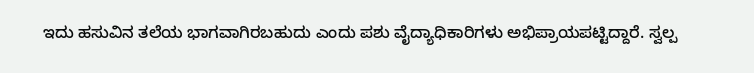ಇದು ಹಸುವಿನ ತಲೆಯ ಭಾಗವಾಗಿರಬಹುದು ಎಂದು ಪಶು ವೈದ್ಯಾಧಿಕಾರಿಗಳು ಅಭಿಪ್ರಾಯಪಟ್ಟಿದ್ದಾರೆ. ಸ್ವಲ್ಪ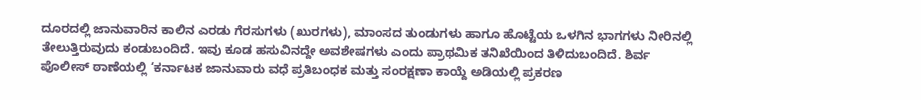ದೂರದಲ್ಲಿ ಜಾನುವಾರಿನ ಕಾಲಿನ ಎರಡು ಗೆರಸುಗಳು (ಖುರಗಳು), ಮಾಂಸದ ತುಂಡುಗಳು ಹಾಗೂ ಹೊಟ್ಟೆಯ ಒಳಗಿನ ಭಾಗಗಳು ನೀರಿನಲ್ಲಿ ತೇಲುತ್ತಿರುವುದು ಕಂಡುಬಂದಿದೆ. ಇವು ಕೂಡ ಹಸುವಿನದ್ದೇ ಅವಶೇಷಗಳು ಎಂದು ಪ್ರಾಥಮಿಕ ತನಿಖೆಯಿಂದ ತಿಳಿದುಬಂದಿದೆ. ಶಿರ್ವ ಪೊಲೀಸ್ ಠಾಣೆಯಲ್ಲಿ ‘ಕರ್ನಾಟಕ ಜಾನುವಾರು ವಧೆ ಪ್ರತಿಬಂಧಕ ಮತ್ತು ಸಂರಕ್ಷಣಾ ಕಾಯ್ದೆ ಅಡಿಯಲ್ಲಿ ಪ್ರಕರಣ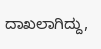ದಾಖಲಾಗಿದ್ದು,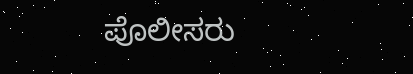ಪೊಲೀಸರು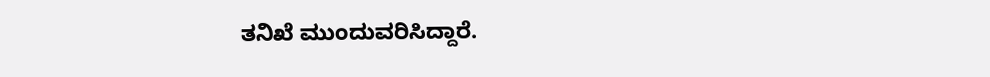ತನಿಖೆ ಮುಂದುವರಿಸಿದ್ದಾರೆ.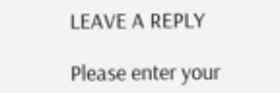LEAVE A REPLY

Please enter your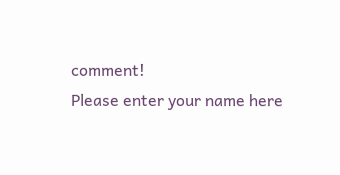comment!
Please enter your name here